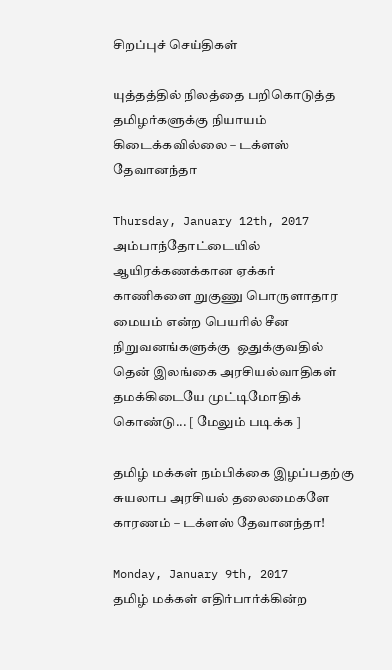சிறப்புச் செய்திகள்

யுத்தத்தில் நிலத்தை பறிகொடுத்த தமிழர்களுக்கு நியாயம் கிடைக்கவில்லை – டக்ளஸ் தேவானந்தா

Thursday, January 12th, 2017
அம்பாந்தோட்டையில் ஆயிரக்கணக்கான ஏக்கர் காணிகளை றுகுணு பொருளாதார மையம் என்ற பெயரில் சீன நிறுவனங்களுக்கு  ஒதுக்குவதில் தென் இலங்கை அரசியல்வாதிகள் தமக்கிடையே முட்டிமோதிக் கொண்டு... [ மேலும் படிக்க ]

தமிழ் மக்கள் நம்பிக்கை இழப்பதற்கு சுயலாப அரசியல் தலைமைகளே காரணம் – டக்ளஸ் தேவானந்தா!

Monday, January 9th, 2017
தமிழ் மக்கள் எதிர்பார்க்கின்ற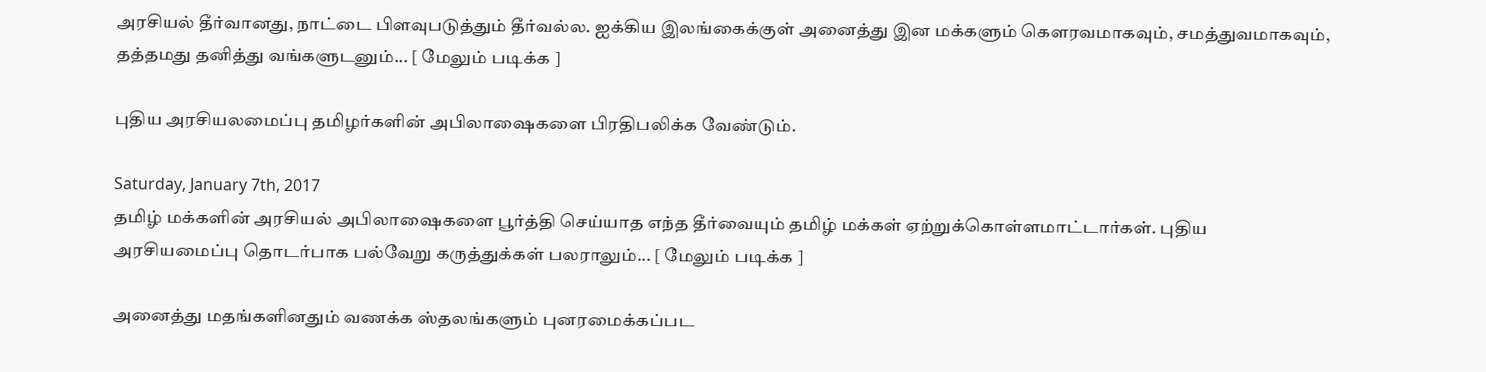அரசியல் தீர்வானது, நாட்டை பிளவுபடுத்தும் தீர்வல்ல. ஐக்கிய இலங்கைக்குள் அனைத்து இன மக்களும் கௌரவமாகவும், சமத்துவமாகவும், தத்தமது தனித்து வங்களுடனும்... [ மேலும் படிக்க ]

புதிய அரசியலமைப்பு தமிழர்களின் அபிலாஷைகளை பிரதிபலிக்க வேண்டும்.

Saturday, January 7th, 2017
தமிழ் மக்களின் அரசியல் அபிலாஷைகளை பூர்த்தி செய்யாத எந்த தீர்வையும் தமிழ் மக்கள் ஏற்றுக்கொள்ளமாட்டார்கள். புதிய அரசியமைப்பு தொடர்பாக பல்வேறு கருத்துக்கள் பலராலும்... [ மேலும் படிக்க ]

அனைத்து மதங்களினதும் வணக்க ஸ்தலங்களும் புனரமைக்கப்பட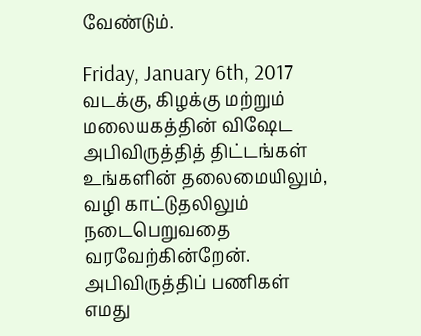வேண்டும்.

Friday, January 6th, 2017
வடக்கு, கிழக்கு மற்றும் மலையகத்தின் விஷேட அபிவிருத்தித் திட்டங்கள் உங்களின் தலைமையிலும், வழி காட்டுதலிலும் நடைபெறுவதை வரவேற்கின்றேன். அபிவிருத்திப் பணிகள் எமது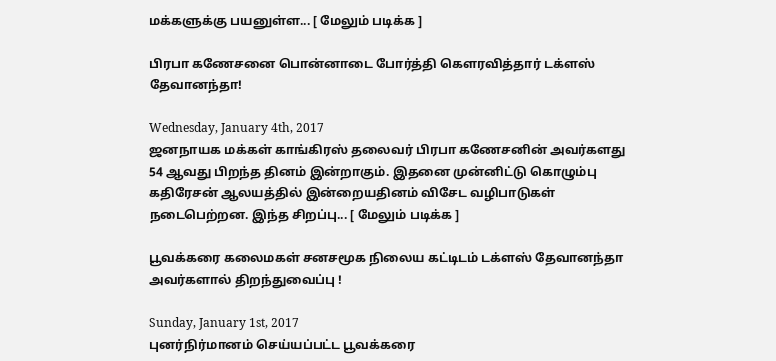மக்களுக்கு பயனுள்ள... [ மேலும் படிக்க ]

பிரபா கணேசனை பொன்னாடை போர்த்தி கௌரவித்தார் டக்ளஸ் தேவானந்தா!

Wednesday, January 4th, 2017
ஜனநாயக மக்கள் காங்கிரஸ் தலைவர் பிரபா கணேசனின் அவர்களது 54 ஆவது பிறந்த தினம் இன்றாகும். இதனை முன்னிட்டு கொழும்பு கதிரேசன் ஆலயத்தில் இன்றையதினம் விசேட வழிபாடுகள் நடைபெற்றன. இந்த சிறப்பு... [ மேலும் படிக்க ]

பூவக்கரை கலைமகள் சனசமூக நிலைய கட்டிடம் டக்ளஸ் தேவானந்தா அவர்களால் திறந்துவைப்பு !

Sunday, January 1st, 2017
புனர்நிர்மானம் செய்யப்பட்ட பூவக்கரை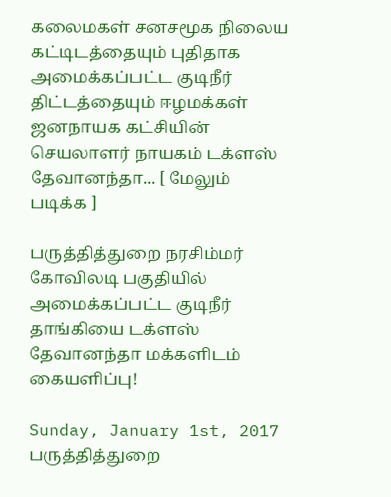கலைமகள் சனசமூக நிலைய கட்டிடத்தையும் புதிதாக அமைக்கப்பட்ட குடிநீர் திட்டத்தையும் ஈழமக்கள் ஜனநாயக கட்சியின் செயலாளர் நாயகம் டக்ளஸ் தேவானந்தா... [ மேலும் படிக்க ]

பருத்தித்துறை நரசிம்மர் கோவிலடி பகுதியில் அமைக்கப்பட்ட குடிநீர் தாங்கியை டக்ளஸ் தேவானந்தா மக்களிடம் கையளிப்பு!

Sunday, January 1st, 2017
பருத்தித்துறை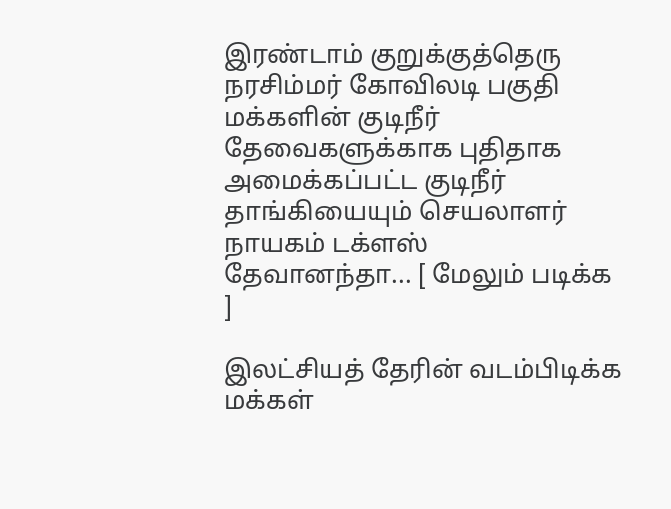இரண்டாம் குறுக்குத்தெரு நரசிம்மர் கோவிலடி பகுதி மக்களின் குடிநீர் தேவைகளுக்காக புதிதாக அமைக்கப்பட்ட குடிநீர் தாங்கியையும் செயலாளர் நாயகம் டக்ளஸ் தேவானந்தா... [ மேலும் படிக்க ]

இலட்சியத் தேரின் வடம்பிடிக்க மக்கள்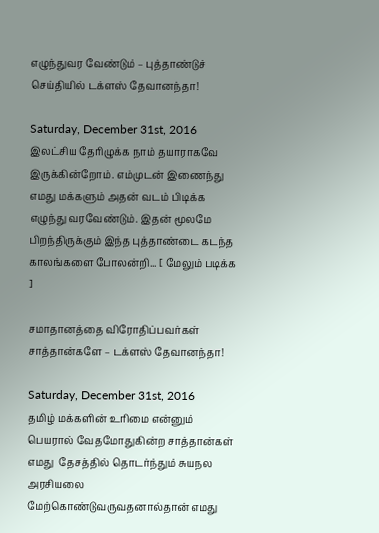எழுந்துவர வேண்டும் – புத்தாண்டுச் செய்தியில் டக்ளஸ் தேவானந்தா!

Saturday, December 31st, 2016
இலட்சிய தேரிழுக்க நாம் தயாராகவே இருக்கின்றோம். எம்முடன் இணைந்து எமது மக்களும் அதன் வடம் பிடிக்க எழுந்து வரவேண்டும். இதன் மூலமே பிறந்திருக்கும் இந்த புத்தாண்டை கடந்த காலங்களை போலன்றி... [ மேலும் படிக்க ]

சமாதானத்தை விரோதிப்பவர்கள் சாத்தான்களே – டக்ளஸ் தேவானந்தா!

Saturday, December 31st, 2016
தமிழ் மக்களின் உரிமை என்னும் பெயரால் வேதமோதுகின்ற சாத்தான்கள் எமது  தேசத்தில் தொடர்ந்தும் சுயநல அரசியலை மேற்கொண்டுவருவதனால்தான் எமது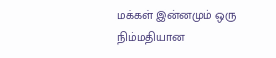மக்கள் இன்னமும் ஒரு நிம்மதியான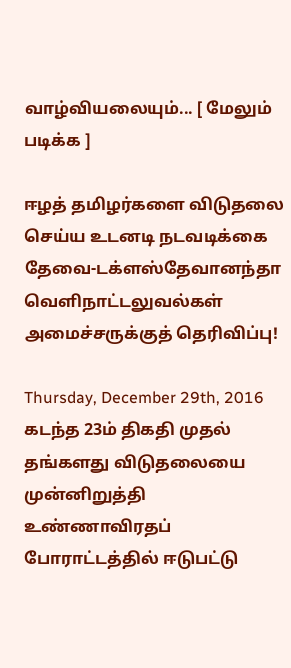வாழ்வியலையும்... [ மேலும் படிக்க ]

ஈழத் தமிழர்களை விடுதலை செய்ய உடனடி நடவடிக்கை தேவை-டக்ளஸ்தேவானந்தா வெளிநாட்டலுவல்கள் அமைச்சருக்குத் தெரிவிப்பு!

Thursday, December 29th, 2016
கடந்த 23ம் திகதி முதல் தங்களது விடுதலையை முன்னிறுத்தி உண்ணாவிரதப் போராட்டத்தில் ஈடுபட்டு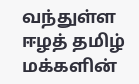வந்துள்ள ஈழத் தமிழ் மக்களின்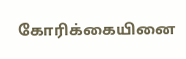கோரிக்கையினை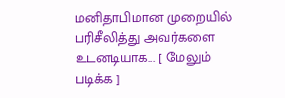மனிதாபிமான முறையில் பரிசீலித்து அவர்களை உடனடியாக... [ மேலும் படிக்க ]